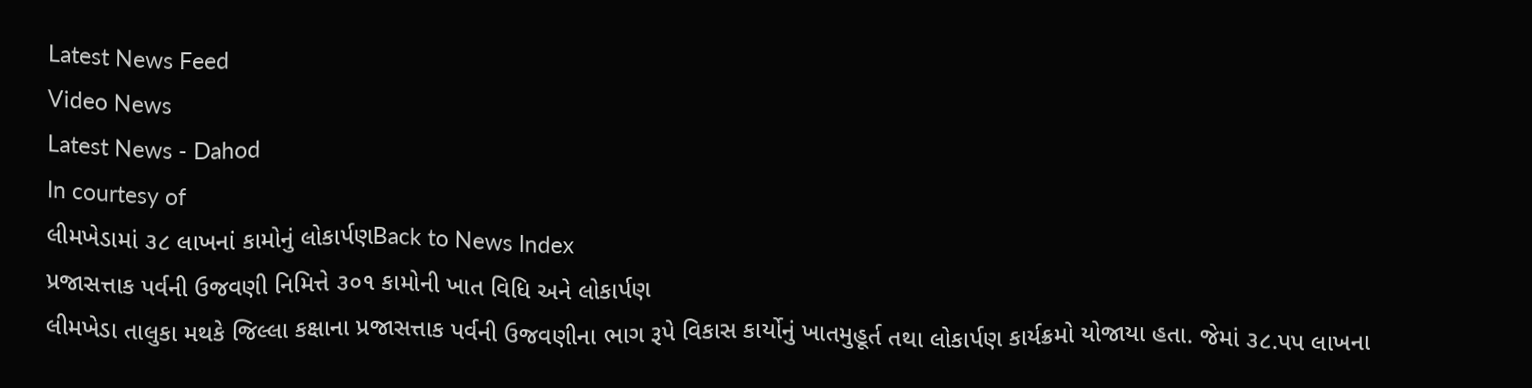Latest News Feed
Video News
Latest News - Dahod
In courtesy of
લીમખેડામાં ૩૮ લાખનાં કામોનું લોકાર્પણBack to News Index
પ્રજાસત્તાક પર્વની ઉજવણી નિમિત્તે ૩૦૧ કામોની ખાત વિધિ અને લોકાર્પણ
લીમખેડા તાલુકા મથકે જિલ્લા કક્ષાના પ્રજાસત્તાક પર્વની ઉજવણીના ભાગ રૂપે વિકાસ કાર્યોનું ખાતમુહૂર્ત તથા લોકાર્પણ કાર્યક્રમો યોજાયા હતા. જેમાં ૩૮.પપ લાખના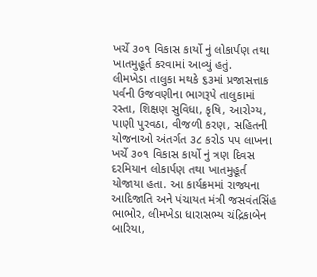ખર્ચે ૩૦૧ વિકાસ કાર્યો નું લોકાર્પણ તથા ખાતમુહૂર્ત કરવામાં આવ્યું હતું.
લીમખેડા તાલુકા મથકે ૬૩માં પ્રજાસત્તાક પર્વની ઉજવણીના ભાગરૂપે તાલુકામાં રસ્તા, શિક્ષણ સુવિધા, કૃષિ, આરોગ્ય, પાણી પુરવઠા, વીજળી કરણ, સહિતની યોજનાઓ અંતર્ગત ૩૮ કરોડ પપ લાખના ખર્ચે ૩૦૧ વિકાસ કાર્યો નું ત્રણ દિવસ દરમિયાન લોકાર્પણ તથા ખાતમુહૂર્ત યોજાયા હતા. આ કાર્યક્રમમાં રાજ્યના આદિજાતિ અને પંચાયત મંત્રી જસવંતસિંહ ભાભોર, લીમખેડા ધારાસભ્ય ચંદ્રિકાબેન બારિયા,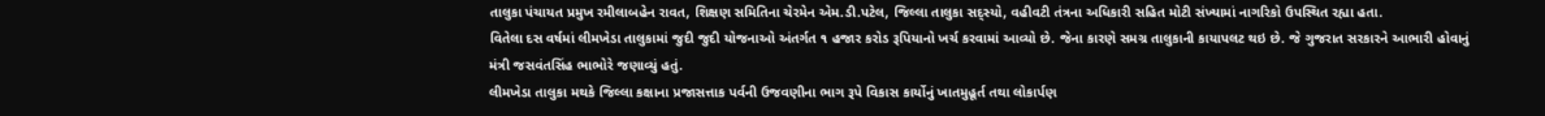તાલુકા પંચાયત પ્રમુખ રમીલાબહેન રાવત, શિક્ષણ સમિતિના ચેરમેન એમ.ડી.પટેલ, જિલ્લા તાલુકા સદ્સ્યો, વહીવટી તંત્રના અધિકારી સહિત મોટી સંખ્યામાં નાગરિકો ઉપસ્થિત રહ્યા હતા.
વિતેલા દસ વર્ષમાં લીમખેડા તાલુકામાં જુદી જુદી યોજનાઓ અંતર્ગત ૧ હજાર કરોડ રૂપિયાનો ખર્ચ કરવામાં આવ્યો છે. જેના કારણે સમગ્ર તાલુકાની કાયાપલટ થઇ છે. જે ગુજરાત સરકારને આભારી હોવાનું મંત્રી જસવંતસિંહ ભાભોરે જણાવ્યું હતું.
લીમખેડા તાલુકા મથકે જિલ્લા કક્ષાના પ્રજાસત્તાક પર્વની ઉજવણીના ભાગ રૂપે વિકાસ કાર્યોનું ખાતમુહૂર્ત તથા લોકાર્પણ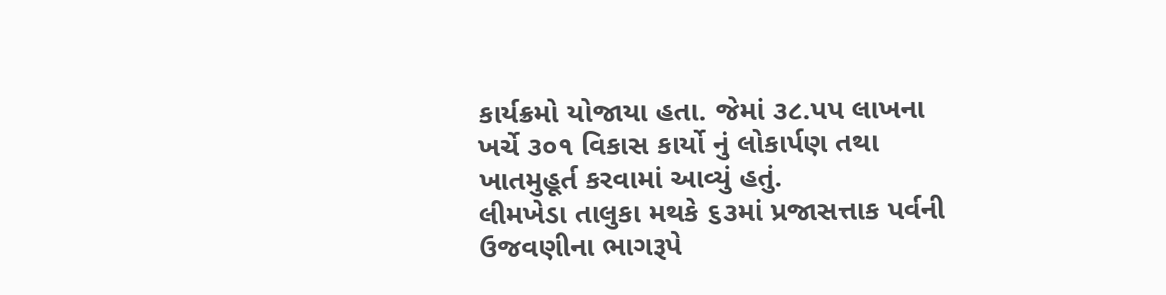કાર્યક્રમો યોજાયા હતા. જેમાં ૩૮.પપ લાખના ખર્ચે ૩૦૧ વિકાસ કાર્યો નું લોકાર્પણ તથા ખાતમુહૂર્ત કરવામાં આવ્યું હતું.
લીમખેડા તાલુકા મથકે ૬૩માં પ્રજાસત્તાક પર્વની ઉજવણીના ભાગરૂપે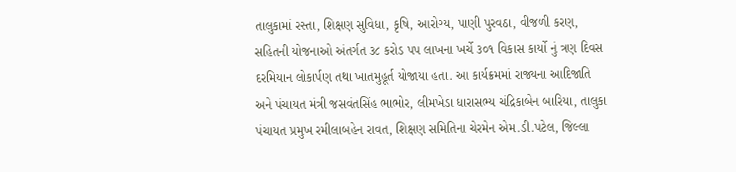તાલુકામાં રસ્તા, શિક્ષણ સુવિધા, કૃષિ, આરોગ્ય, પાણી પુરવઠા, વીજળી કરણ, સહિતની યોજનાઓ અંતર્ગત ૩૮ કરોડ પપ લાખના ખર્ચે ૩૦૧ વિકાસ કાર્યો નું ત્રણ દિવસ દરમિયાન લોકાર્પણ તથા ખાતમુહૂર્ત યોજાયા હતા. આ કાર્યક્રમમાં રાજ્યના આદિજાતિ અને પંચાયત મંત્રી જસવંતસિંહ ભાભોર, લીમખેડા ધારાસભ્ય ચંદ્રિકાબેન બારિયા, તાલુકા પંચાયત પ્રમુખ રમીલાબહેન રાવત, શિક્ષણ સમિતિના ચેરમેન એમ.ડી.પટેલ, જિલ્લા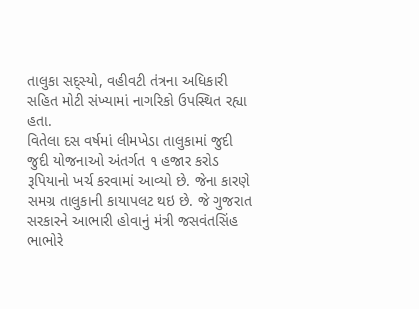તાલુકા સદ્સ્યો, વહીવટી તંત્રના અધિકારી સહિત મોટી સંખ્યામાં નાગરિકો ઉપસ્થિત રહ્યા હતા.
વિતેલા દસ વર્ષમાં લીમખેડા તાલુકામાં જુદી જુદી યોજનાઓ અંતર્ગત ૧ હજાર કરોડ રૂપિયાનો ખર્ચ કરવામાં આવ્યો છે. જેના કારણે સમગ્ર તાલુકાની કાયાપલટ થઇ છે. જે ગુજરાત સરકારને આભારી હોવાનું મંત્રી જસવંતસિંહ ભાભોરે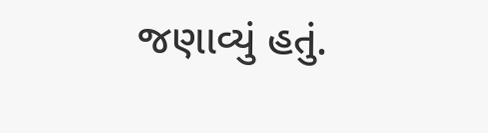જણાવ્યું હતું.